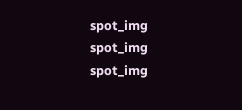spot_img
spot_img
spot_img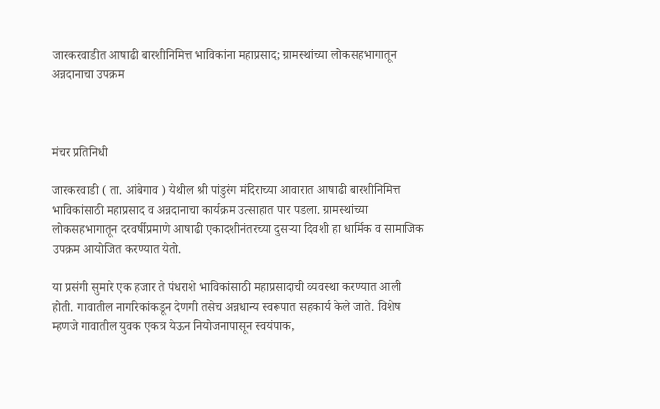जारकरवाडीत आषाढी बारशीनिमित्त भाविकांना महाप्रसाद; ग्रामस्थांच्या लोकसहभागातून अन्नदानाचा उपक्रम



मंचर प्रतिनिधी

जारकरवाडी ( ता. आंबेगाव ) येथील श्री पांडुरंग मंदिराच्या आवारात आषाढी बारशीनिमित्त भाविकांसाठी महाप्रसाद व अन्नदानाचा कार्यक्रम उत्साहात पार पडला. ग्रामस्थांच्या लोकसहभागातून दरवर्षीप्रमाणे आषाढी एकादशीनंतरच्या दुसऱ्या दिवशी हा धार्मिक व सामाजिक उपक्रम आयोजित करण्यात येतो.

या प्रसंगी सुमारे एक हजार ते पंधराशे भाविकांसाठी महाप्रसादाची व्यवस्था करण्यात आली होती. गावातील नागरिकांकडून देणगी तसेच अन्नधान्य स्वरूपात सहकार्य केले जाते. विशेष म्हणजे गावातील युवक एकत्र येऊन नियोजनापासून स्वयंपाक,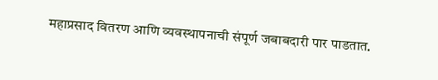महाप्रसाद वितरण आणि व्यवस्थापनाची संपूर्ण जबाबदारी पार पाडतात.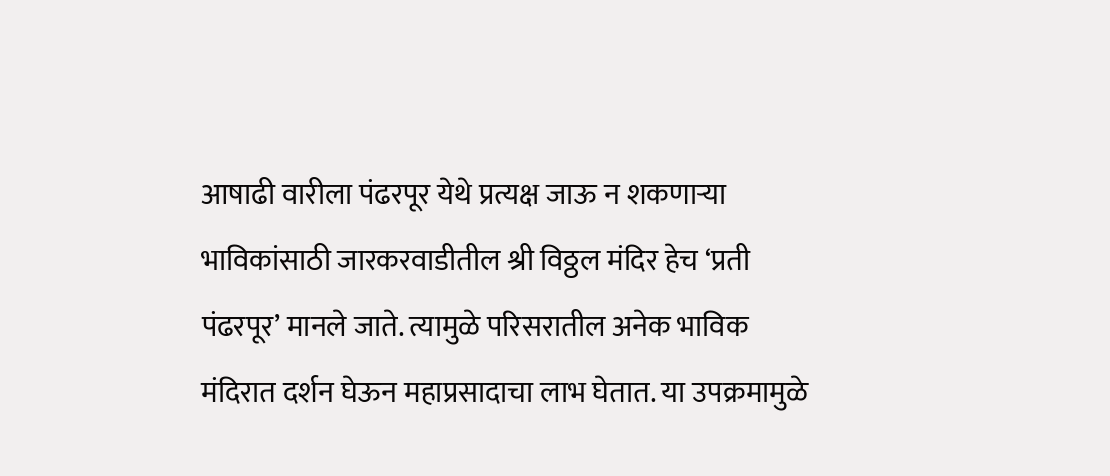आषाढी वारीला पंढरपूर येथे प्रत्यक्ष जाऊ न शकणाऱ्या भाविकांसाठी जारकरवाडीतील श्री विठ्ठल मंदिर हेच ‘प्रती पंढरपूर’ मानले जाते. त्यामुळे परिसरातील अनेक भाविक मंदिरात दर्शन घेऊन महाप्रसादाचा लाभ घेतात. या उपक्रमामुळे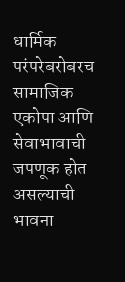धार्मिक परंपरेबरोबरच सामाजिक एकोपा आणि सेवाभावाची जपणूक होत असल्याची भावना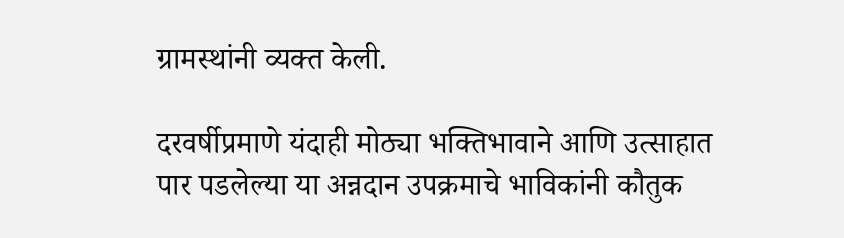ग्रामस्थांनी व्यक्त केली.

दरवर्षीप्रमाणे यंदाही मोठ्या भक्तिभावाने आणि उत्साहात पार पडलेल्या या अन्नदान उपक्रमाचे भाविकांनी कौतुक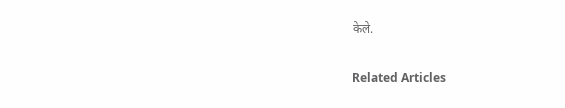केले.

Related Articles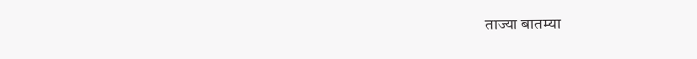ताज्या बातम्या